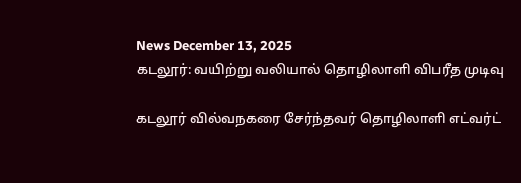News December 13, 2025
கடலூர்: வயிற்று வலியால் தொழிலாளி விபரீத முடிவு

கடலூர் வில்வநகரை சேர்ந்தவர் தொழிலாளி எட்வர்ட்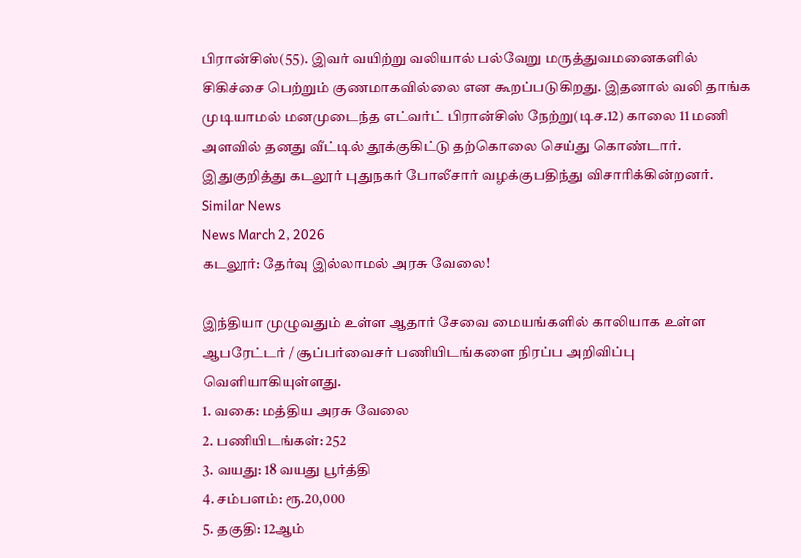பிரான்சிஸ்(55). இவர் வயிற்று வலியால் பல்வேறு மருத்துவமனைகளில் சிகிச்சை பெற்றும் குணமாகவில்லை என கூறப்படுகிறது. இதனால் வலி தாங்க முடியாமல் மனமுடைந்த எட்வர்ட் பிரான்சிஸ் நேற்று(டிச.12) காலை 11 மணி அளவில் தனது வீட்டில் தூக்குகிட்டு தற்கொலை செய்து கொண்டார். இதுகுறித்து கடலூர் புதுநகர் போலீசார் வழக்குபதிந்து விசாரிக்கின்றனர்.
Similar News
News March 2, 2026
கடலூர்: தேர்வு இல்லாமல் அரசு வேலை!

இந்தியா முழுவதும் உள்ள ஆதார் சேவை மையங்களில் காலியாக உள்ள ஆபரேட்டர் / சூப்பர்வைசர் பணியிடங்களை நிரப்ப அறிவிப்பு வெளியாகியுள்ளது.
1. வகை: மத்திய அரசு வேலை
2. பணியிடங்கள்: 252
3. வயது: 18 வயது பூர்த்தி
4. சம்பளம்: ரூ.20,000
5. தகுதி: 12ஆம்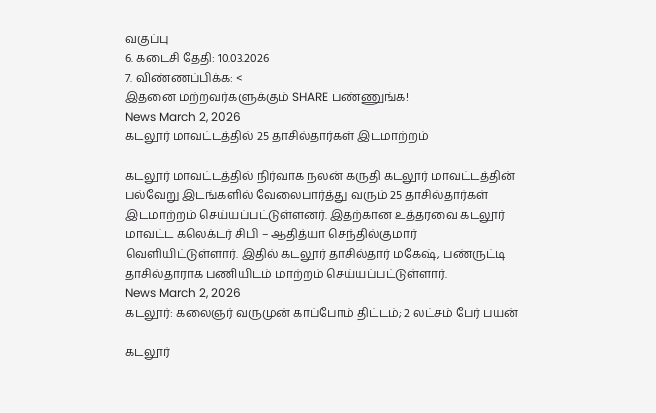வகுப்பு
6. கடைசி தேதி: 10.03.2026
7. விண்ணப்பிக்க: <
இதனை மற்றவர்களுக்கும் SHARE பண்ணுங்க!
News March 2, 2026
கடலூர் மாவட்டத்தில் 25 தாசில்தார்கள் இடமாற்றம்

கடலூர் மாவட்டத்தில் நிர்வாக நலன் கருதி கடலூர் மாவட்டத்தின் பல்வேறு இடங்களில் வேலைபார்த்து வரும் 25 தாசில்தார்கள் இடமாற்றம் செய்யப்பட்டுள்ளனர். இதற்கான உத்தரவை கடலூர் மாவட்ட கலெக்டர் சிபி – ஆதித்யா செந்தில்குமார் வெளியிட்டுள்ளார். இதில் கடலூர் தாசில்தார் மகேஷ், பண்ருட்டி தாசில்தாராக பணியிடம் மாற்றம் செய்யப்பட்டுள்ளார்.
News March 2, 2026
கடலூர்: கலைஞர் வருமுன் காப்போம் திட்டம்; 2 லட்சம் பேர் பயன்

கடலூர்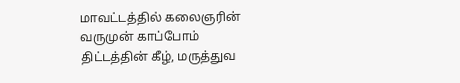மாவட்டத்தில் கலைஞரின் வருமுன் காப்போம் திட்டத்தின் கீழ், மருத்துவ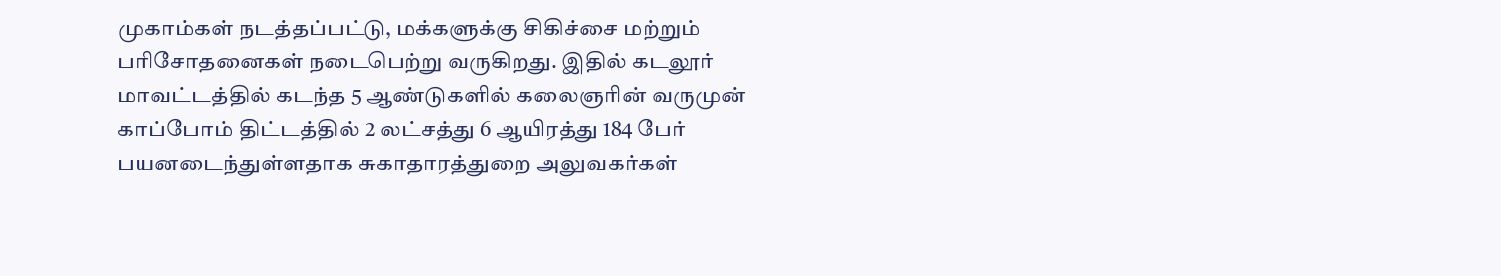முகாம்கள் நடத்தப்பட்டு, மக்களுக்கு சிகிச்சை மற்றும் பரிசோதனைகள் நடைபெற்று வருகிறது. இதில் கடலூர் மாவட்டத்தில் கடந்த 5 ஆண்டுகளில் கலைஞரின் வருமுன் காப்போம் திட்டத்தில் 2 லட்சத்து 6 ஆயிரத்து 184 பேர் பயனடைந்துள்ளதாக சுகாதாரத்துறை அலுவகர்கள்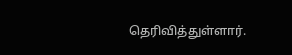தெரிவித்துள்ளார்.